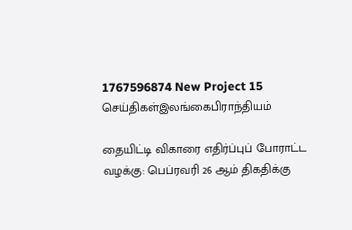1767596874 New Project 15
செய்திகள்இலங்கைபிராந்தியம்

தையிட்டி விகாரை எதிர்ப்புப் போராட்ட வழக்கு: பெப்ரவரி 26 ஆம் திகதிக்கு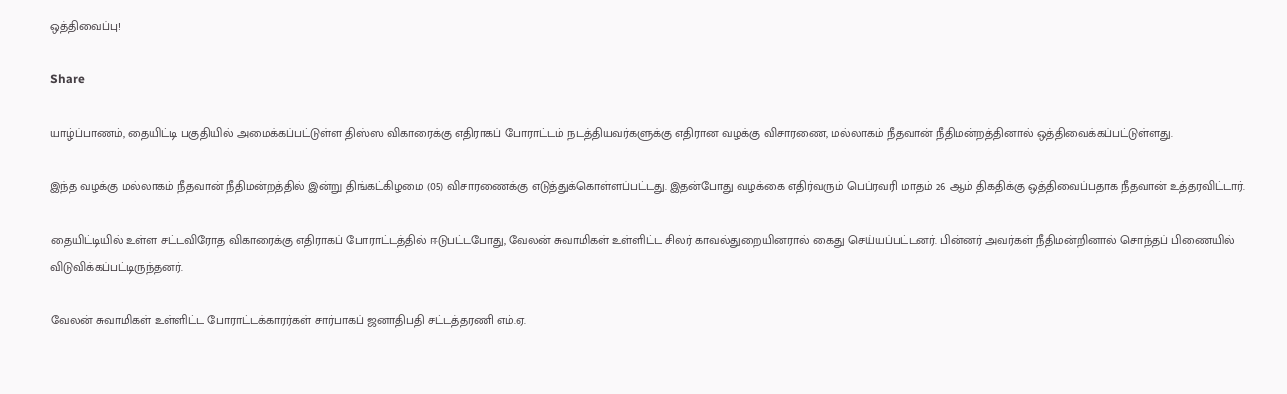ஒத்திவைப்பு!

Share

யாழ்ப்பாணம், தையிட்டி பகுதியில் அமைக்கப்பட்டுள்ள திஸ்ஸ விகாரைக்கு எதிராகப் போராட்டம் நடத்தியவர்களுக்கு எதிரான வழக்கு விசாரணை, மல்லாகம் நீதவான் நீதிமன்றத்தினால் ஒத்திவைக்கப்பட்டுள்ளது.

இந்த வழக்கு மல்லாகம் நீதவான் நீதிமன்றத்தில் இன்று திங்கட்கிழமை (05) விசாரணைக்கு எடுத்துக்கொள்ளப்பட்டது. இதன்போது வழக்கை எதிர்வரும் பெப்ரவரி மாதம் 26 ஆம் திகதிக்கு ஒத்திவைப்பதாக நீதவான் உத்தரவிட்டார்.

தையிட்டியில் உள்ள சட்டவிரோத விகாரைக்கு எதிராகப் போராட்டத்தில் ஈடுபட்டபோது, வேலன் சுவாமிகள் உள்ளிட்ட சிலர் காவல்துறையினரால் கைது செய்யப்பட்டனர். பின்னர் அவர்கள் நீதிமன்றினால் சொந்தப் பிணையில் விடுவிக்கப்பட்டிருந்தனர்.

வேலன் சுவாமிகள் உள்ளிட்ட போராட்டக்காரர்கள் சார்பாகப் ஜனாதிபதி சட்டத்தரணி எம்.ஏ.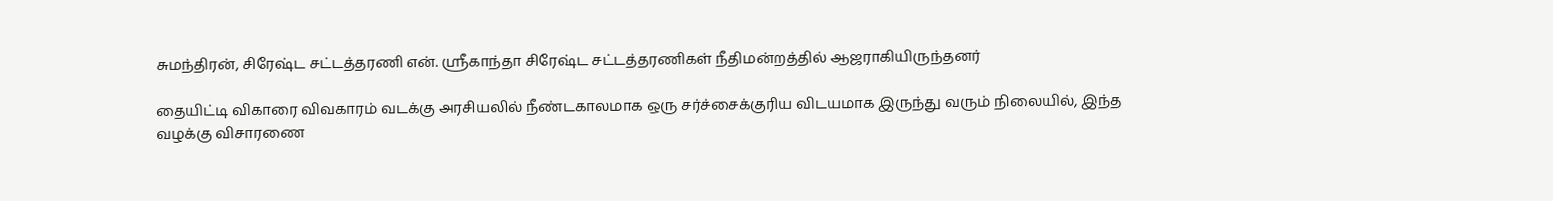சுமந்திரன், சிரேஷ்ட சட்டத்தரணி என். ஸ்ரீகாந்தா சிரேஷ்ட சட்டத்தரணிகள் நீதிமன்றத்தில் ஆஜராகியிருந்தனர்

தையிட்டி விகாரை விவகாரம் வடக்கு அரசியலில் நீண்டகாலமாக ஒரு சர்ச்சைக்குரிய விடயமாக இருந்து வரும் நிலையில், இந்த வழக்கு விசாரணை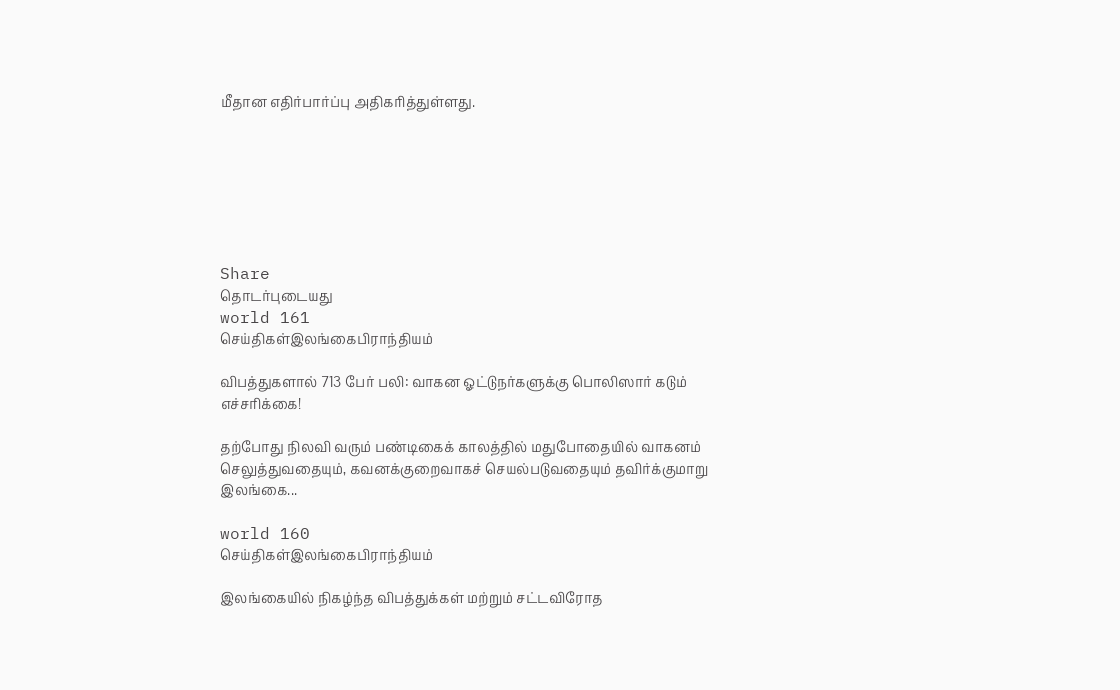மீதான எதிர்பார்ப்பு அதிகரித்துள்ளது.







Share
தொடர்புடையது
world 161
செய்திகள்இலங்கைபிராந்தியம்

விபத்துகளால் 713 பேர் பலி: வாகன ஓட்டுநர்களுக்கு பொலிஸார் கடும் எச்சரிக்கை!

தற்போது நிலவி வரும் பண்டிகைக் காலத்தில் மதுபோதையில் வாகனம் செலுத்துவதையும், கவனக்குறைவாகச் செயல்படுவதையும் தவிர்க்குமாறு இலங்கை...

world 160
செய்திகள்இலங்கைபிராந்தியம்

இலங்கையில் நிகழ்ந்த விபத்துக்கள் மற்றும் சட்டவிரோத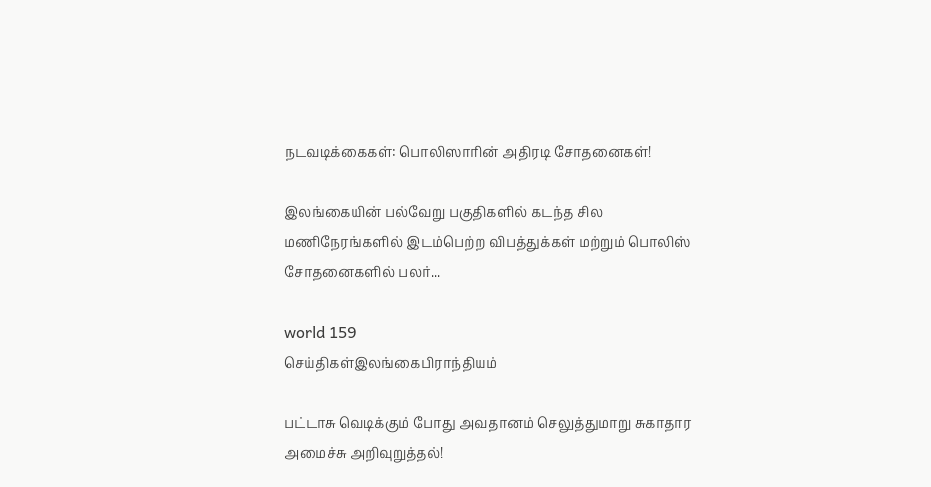நடவடிக்கைகள்: பொலிஸாரின் அதிரடி சோதனைகள்!

இலங்கையின் பல்வேறு பகுதிகளில் கடந்த சில மணிநேரங்களில் இடம்பெற்ற விபத்துக்கள் மற்றும் பொலிஸ் சோதனைகளில் பலர்...

world 159
செய்திகள்இலங்கைபிராந்தியம்

பட்டாசு வெடிக்கும் போது அவதானம் செலுத்துமாறு சுகாதார அமைச்சு அறிவுறுத்தல்!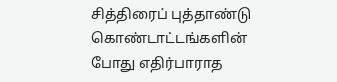சித்திரைப் புத்தாண்டு கொண்டாட்டங்களின் போது எதிர்பாராத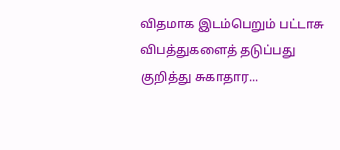விதமாக இடம்பெறும் பட்டாசு விபத்துகளைத் தடுப்பது குறித்து சுகாதார...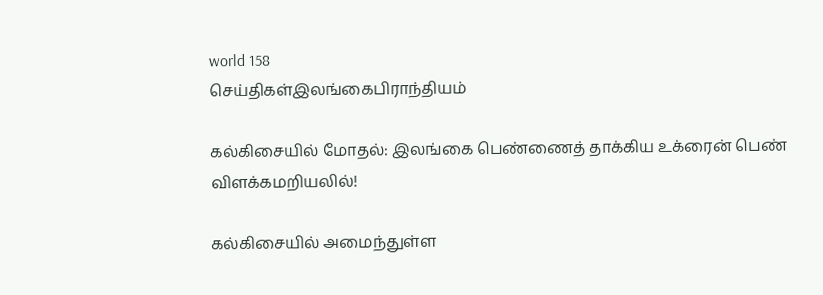world 158
செய்திகள்இலங்கைபிராந்தியம்

கல்கிசையில் மோதல்: இலங்கை பெண்ணைத் தாக்கிய உக்ரைன் பெண் விளக்கமறியலில்!

கல்கிசையில் அமைந்துள்ள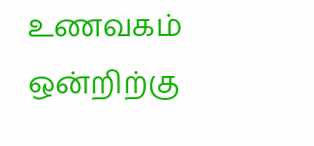உணவகம் ஒன்றிற்கு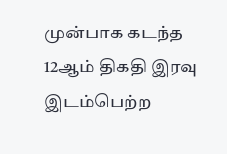முன்பாக கடந்த 12ஆம் திகதி இரவு இடம்பெற்ற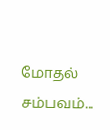மோதல் சம்பவம்...